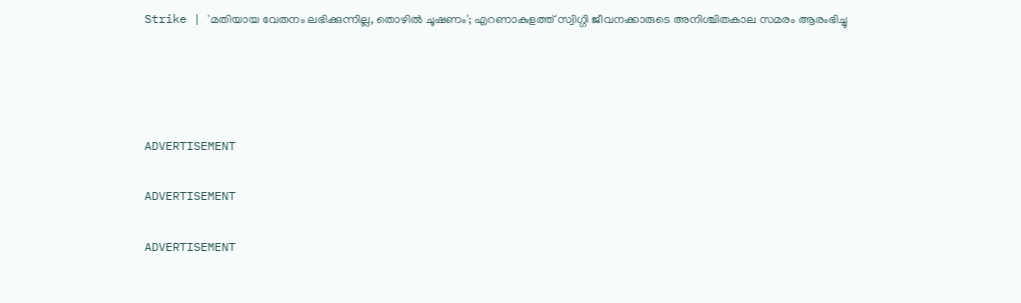Strike | 'മതിയായ വേതനം ലഭിക്കുന്നില്ല, തൊഴില്‍ ചൂഷണം'; എറണാകുളത്ത് സ്വിഗ്ഗി ജീവനക്കാരുടെ അനിശ്ചിതകാല സമരം ആരംഭിച്ചു




ADVERTISEMENT

ADVERTISEMENT

ADVERTISEMENT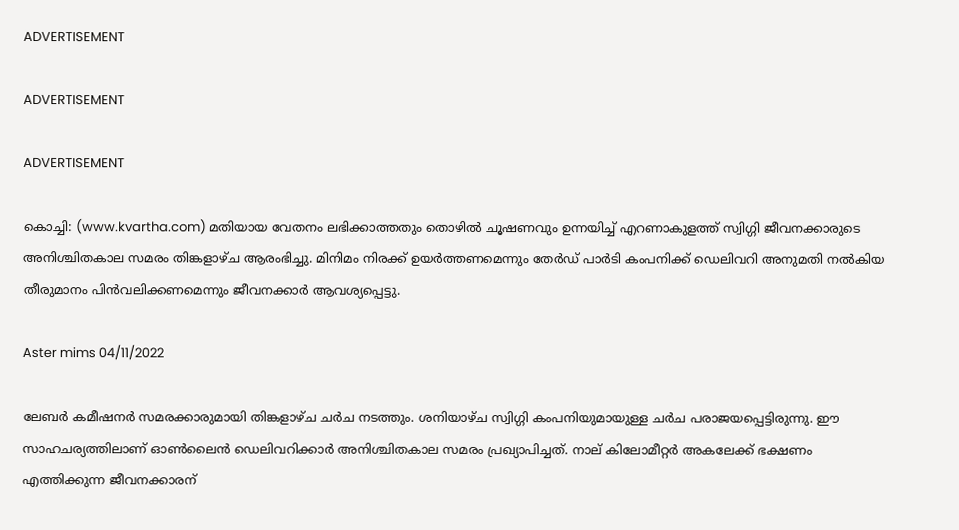ADVERTISEMENT

ADVERTISEMENT

ADVERTISEMENT

കൊച്ചി: (www.kvartha.com) മതിയായ വേതനം ലഭിക്കാത്തതും തൊഴില്‍ ചൂഷണവും ഉന്നയിച്ച് എറണാകുളത്ത് സ്വിഗ്ഗി ജീവനക്കാരുടെ അനിശ്ചിതകാല സമരം തിങ്കളാഴ്ച ആരംഭിച്ചു. മിനിമം നിരക്ക് ഉയര്‍ത്തണമെന്നും തേര്‍ഡ് പാര്‍ടി കംപനിക്ക് ഡെലിവറി അനുമതി നല്‍കിയ തീരുമാനം പിന്‍വലിക്കണമെന്നും ജീവനക്കാര്‍ ആവശ്യപ്പെട്ടു.

Aster mims 04/11/2022

ലേബര്‍ കമീഷനര്‍ സമരക്കാരുമായി തിങ്കളാഴ്ച ചര്‍ച നടത്തും. ശനിയാഴ്ച സ്വിഗ്ഗി കംപനിയുമായുള്ള ചര്‍ച പരാജയപ്പെട്ടിരുന്നു. ഈ സാഹചര്യത്തിലാണ് ഓണ്‍ലൈന്‍ ഡെലിവറിക്കാര്‍ അനിശ്ചിതകാല സമരം പ്രഖ്യാപിച്ചത്. നാല് കിലോമീറ്റര്‍ അകലേക്ക് ഭക്ഷണം എത്തിക്കുന്ന ജീവനക്കാരന്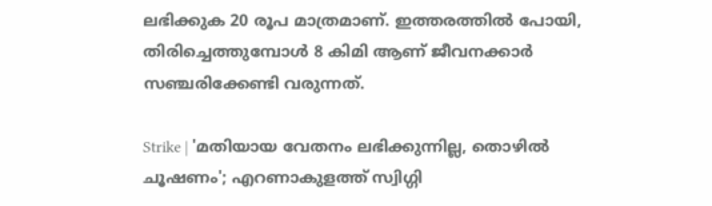ലഭിക്കുക 20 രൂപ മാത്രമാണ്. ഇത്തരത്തില്‍ പോയി, തിരിച്ചെത്തുമ്പോള്‍ 8 കിമി ആണ് ജീവനക്കാര്‍ സഞ്ചരിക്കേണ്ടി വരുന്നത്.

Strike | 'മതിയായ വേതനം ലഭിക്കുന്നില്ല, തൊഴില്‍ ചൂഷണം'; എറണാകുളത്ത് സ്വിഗ്ഗി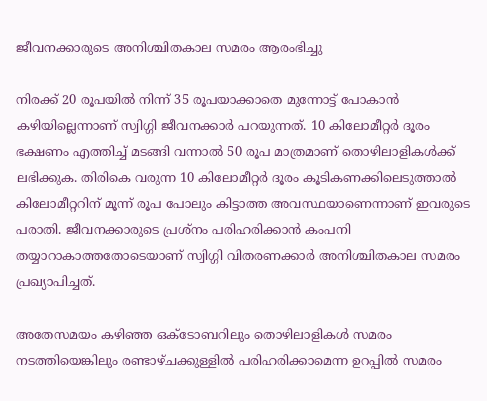ജീവനക്കാരുടെ അനിശ്ചിതകാല സമരം ആരംഭിച്ചു

നിരക്ക് 20 രൂപയില്‍ നിന്ന് 35 രൂപയാക്കാതെ മുന്നോട്ട് പോകാന്‍ കഴിയില്ലെന്നാണ് സ്വിഗ്ഗി ജീവനക്കാര്‍ പറയുന്നത്. 10 കിലോമീറ്റര്‍ ദൂരം ഭക്ഷണം എത്തിച്ച് മടങ്ങി വന്നാല്‍ 50 രൂപ മാത്രമാണ് തൊഴിലാളികള്‍ക്ക് ലഭിക്കുക. തിരികെ വരുന്ന 10 കിലോമീറ്റര്‍ ദൂരം കൂടികണക്കിലെടുത്താല്‍ കിലോമീറ്ററിന് മൂന്ന് രൂപ പോലും കിട്ടാത്ത അവസ്ഥയാണെന്നാണ് ഇവരുടെ പരാതി. ജീവനക്കാരുടെ പ്രശ്‌നം പരിഹരിക്കാന്‍ കംപനി തയ്യാറാകാത്തതോടെയാണ് സ്വിഗ്ഗി വിതരണക്കാര്‍ അനിശ്ചിതകാല സമരം പ്രഖ്യാപിച്ചത്.

അതേസമയം കഴിഞ്ഞ ഒക്ടോബറിലും തൊഴിലാളികള്‍ സമരം നടത്തിയെങ്കിലും രണ്ടാഴ്ചക്കുള്ളില്‍ പരിഹരിക്കാമെന്ന ഉറപ്പില്‍ സമരം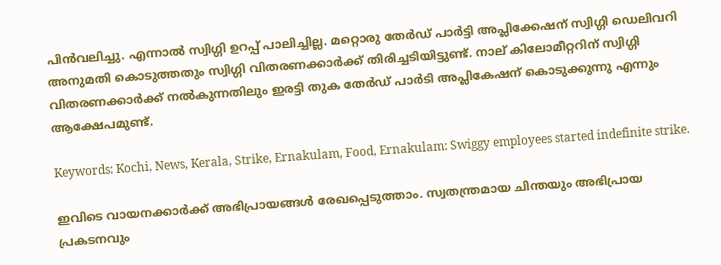പിന്‍വലിച്ചു. എന്നാല്‍ സ്വിഗ്ഗി ഉറപ്പ് പാലിച്ചില്ല. മറ്റൊരു തേര്‍ഡ് പാര്‍ട്ടി അപ്ലിക്കേഷന് സ്വിഗ്ഗി ഡെലിവറി അനുമതി കൊടുത്തതും സ്വിഗ്ഗി വിതരണക്കാര്‍ക്ക് തിരിച്ചടിയിട്ടുണ്ട്. നാല് കിലോമീറ്ററിന് സ്വിഗ്ഗി വിതരണക്കാര്‍ക്ക് നല്‍കുന്നതിലും ഇരട്ടി തുക തേര്‍ഡ് പാര്‍ടി അപ്ലികേഷന് കൊടുക്കുന്നു എന്നും ആക്ഷേപമുണ്ട്.

Keywords: Kochi, News, Kerala, Strike, Ernakulam, Food, Ernakulam: Swiggy employees started indefinite strike.

ഇവിടെ വായനക്കാർക്ക് അഭിപ്രായങ്ങൾ രേഖപ്പെടുത്താം. സ്വതന്ത്രമായ ചിന്തയും അഭിപ്രായ പ്രകടനവും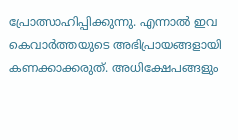പ്രോത്സാഹിപ്പിക്കുന്നു. എന്നാൽ ഇവ കെവാർത്തയുടെ അഭിപ്രായങ്ങളായി കണക്കാക്കരുത്. അധിക്ഷേപങ്ങളും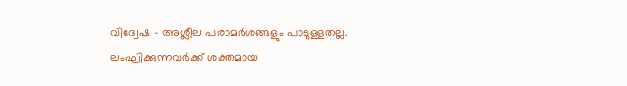വിദ്വേഷ - അശ്ലീല പരാമർശങ്ങളും പാടുള്ളതല്ല. ലംഘിക്കുന്നവർക്ക് ശക്തമായ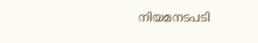നിയമനടപടി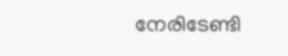നേരിടേണ്ടി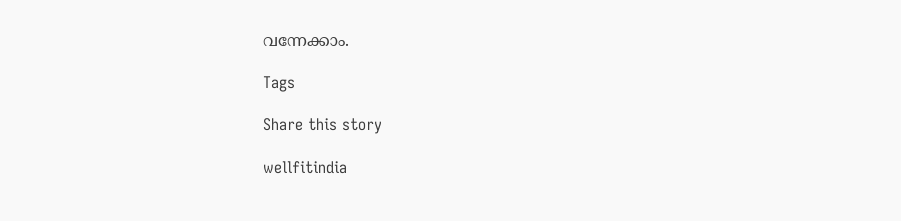വന്നേക്കാം.

Tags

Share this story

wellfitindia